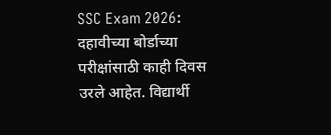SSC Exam 2026: दहावीच्या बोर्डाच्या परीक्षांसाठी काही दिवस उरले आहेत. विद्यार्थी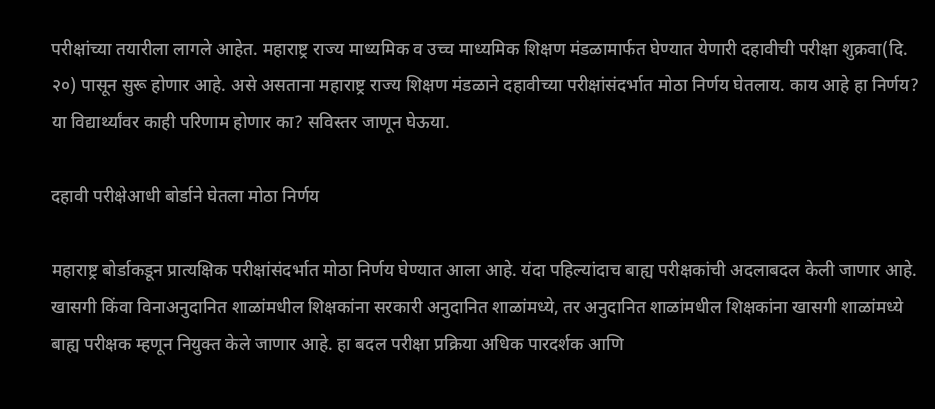परीक्षांच्या तयारीला लागले आहेत. महाराष्ट्र राज्य माध्यमिक व उच्च माध्यमिक शिक्षण मंडळामार्फत घेण्यात येणारी दहावीची परीक्षा शुक्रवा(दि. २०) पासून सुरू होणार आहे. असे असताना महाराष्ट्र राज्य शिक्षण मंडळाने दहावीच्या परीक्षांसंदर्भात मोठा निर्णय घेतलाय. काय आहे हा निर्णय? या विद्यार्थ्यांवर काही परिणाम होणार का? सविस्तर जाणून घेऊया.

दहावी परीक्षेआधी बोर्डाने घेतला मोठा निर्णय

महाराष्ट्र बोर्डाकडून प्रात्यक्षिक परीक्षांसंदर्भात मोठा निर्णय घेण्यात आला आहे. यंदा पहिल्यांदाच बाह्य परीक्षकांची अदलाबदल केली जाणार आहे. खासगी किंवा विनाअनुदानित शाळांमधील शिक्षकांना सरकारी अनुदानित शाळांमध्ये, तर अनुदानित शाळांमधील शिक्षकांना खासगी शाळांमध्ये बाह्य परीक्षक म्हणून नियुक्त केले जाणार आहे. हा बदल परीक्षा प्रक्रिया अधिक पारदर्शक आणि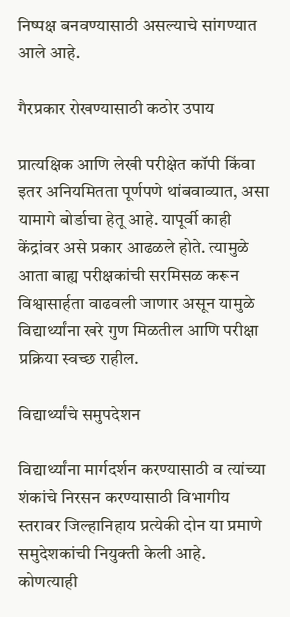निष्पक्ष बनवण्यासाठी असल्याचे सांगण्यात आले आहे.

गैरप्रकार रोखण्यासाठी कठोर उपाय

प्रात्यक्षिक आणि लेखी परीक्षेत कॉपी किंवा इतर अनियमितता पूर्णपणे थांबवाव्यात, असा यामागे बोर्डाचा हेतू आहे. यापूर्वी काही केंद्रांवर असे प्रकार आढळले होते. त्यामुळे आता बाह्य परीक्षकांची सरमिसळ करून विश्वासार्हता वाढवली जाणार असून यामुळे विद्यार्थ्यांना खरे गुण मिळतील आणि परीक्षा प्रक्रिया स्वच्छ राहील.

विद्यार्थ्यांचे समुपदेशन

विद्यार्थ्यांना मार्गदर्शन करण्यासाठी व त्यांच्या शंकांचे निरसन करण्यासाठी विभागीय स्तरावर जिल्हानिहाय प्रत्येकी दोन या प्रमाणे समुदेशकांची नियुक्ती केली आहे.
कोणत्याही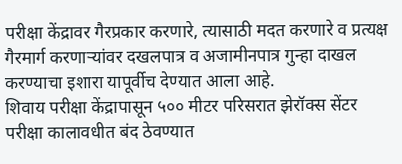परीक्षा केंद्रावर गैरप्रकार करणारे, त्यासाठी मदत करणारे व प्रत्यक्ष गैरमार्ग करणाऱ्यांवर दखलपात्र व अजामीनपात्र गुन्हा दाखल करण्याचा इशारा यापूर्वीच देण्यात आला आहे.
शिवाय परीक्षा केंद्रापासून ५०० मीटर परिसरात झेरॉक्स सेंटर परीक्षा कालावधीत बंद ठेवण्यात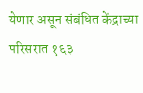येणार असून संबंधित केंद्राच्या परिसरात १६३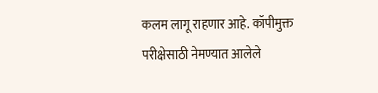कलम लागू राहणार आहे. कॉपीमुक्त परीक्षेसाठी नेमण्यात आलेले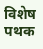विशेष पथक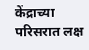केंद्राच्या परिसरात लक्ष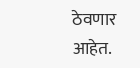ठेवणार आहेत.